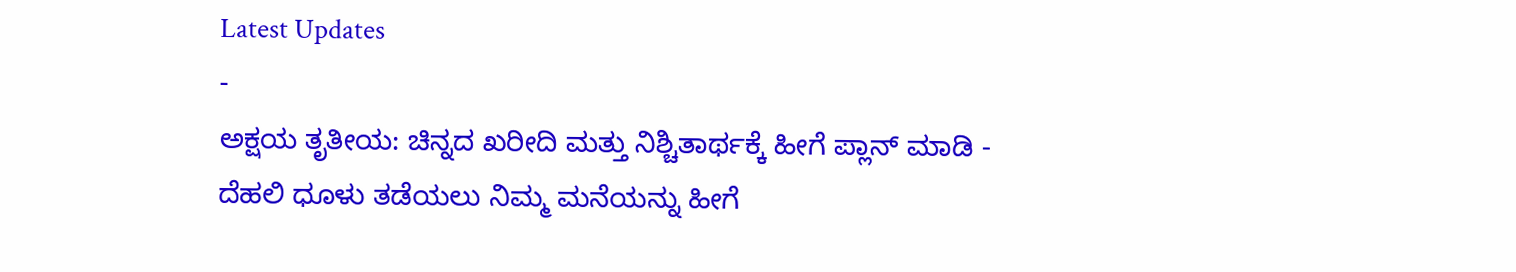Latest Updates
-
ಅಕ್ಷಯ ತೃತೀಯ: ಚಿನ್ನದ ಖರೀದಿ ಮತ್ತು ನಿಶ್ಚಿತಾರ್ಥಕ್ಕೆ ಹೀಗೆ ಪ್ಲಾನ್ ಮಾಡಿ -
ದೆಹಲಿ ಧೂಳು ತಡೆಯಲು ನಿಮ್ಮ ಮನೆಯನ್ನು ಹೀಗೆ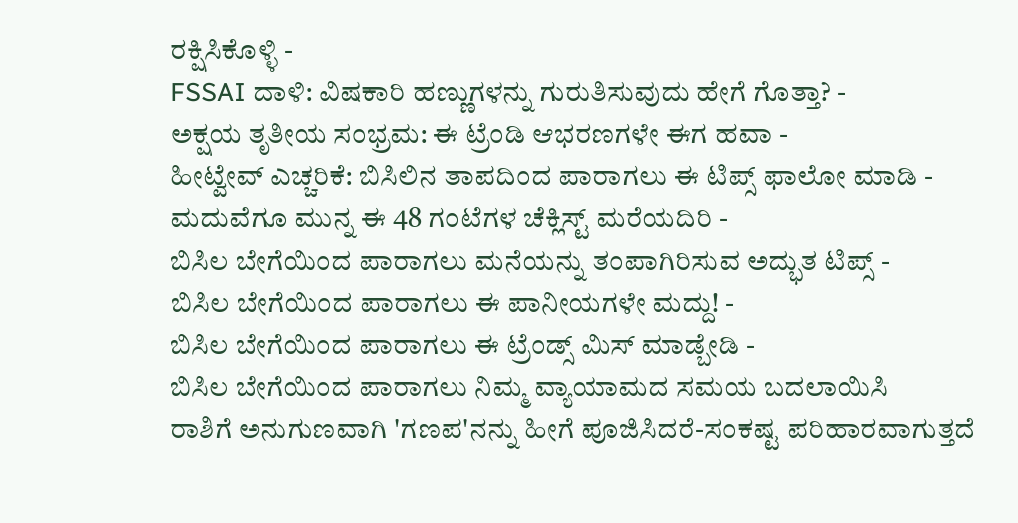ರಕ್ಷಿಸಿಕೊಳ್ಳಿ -
FSSAI ದಾಳಿ: ವಿಷಕಾರಿ ಹಣ್ಣುಗಳನ್ನು ಗುರುತಿಸುವುದು ಹೇಗೆ ಗೊತ್ತಾ? -
ಅಕ್ಷಯ ತೃತೀಯ ಸಂಭ್ರಮ: ಈ ಟ್ರೆಂಡಿ ಆಭರಣಗಳೇ ಈಗ ಹವಾ -
ಹೀಟ್ವೇವ್ ಎಚ್ಚರಿಕೆ: ಬಿಸಿಲಿನ ತಾಪದಿಂದ ಪಾರಾಗಲು ಈ ಟಿಪ್ಸ್ ಫಾಲೋ ಮಾಡಿ -
ಮದುವೆಗೂ ಮುನ್ನ ಈ 48 ಗಂಟೆಗಳ ಚೆಕ್ಲಿಸ್ಟ್ ಮರೆಯದಿರಿ -
ಬಿಸಿಲ ಬೇಗೆಯಿಂದ ಪಾರಾಗಲು ಮನೆಯನ್ನು ತಂಪಾಗಿರಿಸುವ ಅದ್ಭುತ ಟಿಪ್ಸ್ -
ಬಿಸಿಲ ಬೇಗೆಯಿಂದ ಪಾರಾಗಲು ಈ ಪಾನೀಯಗಳೇ ಮದ್ದು! -
ಬಿಸಿಲ ಬೇಗೆಯಿಂದ ಪಾರಾಗಲು ಈ ಟ್ರೆಂಡ್ಸ್ ಮಿಸ್ ಮಾಡ್ಬೇಡಿ -
ಬಿಸಿಲ ಬೇಗೆಯಿಂದ ಪಾರಾಗಲು ನಿಮ್ಮ ವ್ಯಾಯಾಮದ ಸಮಯ ಬದಲಾಯಿಸಿ
ರಾಶಿಗೆ ಅನುಗುಣವಾಗಿ 'ಗಣಪ'ನನ್ನು ಹೀಗೆ ಪೂಜಿಸಿದರೆ-ಸಂಕಷ್ಟ ಪರಿಹಾರವಾಗುತ್ತದೆ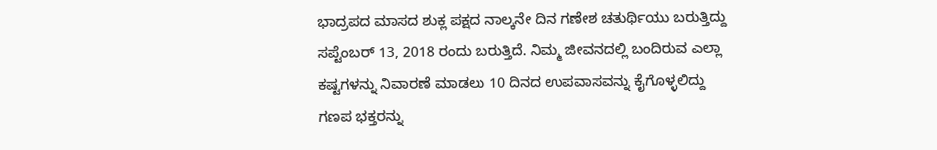ಭಾದ್ರಪದ ಮಾಸದ ಶುಕ್ಲ ಪಕ್ಷದ ನಾಲ್ಕನೇ ದಿನ ಗಣೇಶ ಚತುರ್ಥಿಯು ಬರುತ್ತಿದ್ದು ಸಪ್ಟೆಂಬರ್ 13, 2018 ರಂದು ಬರುತ್ತಿದೆ. ನಿಮ್ಮ ಜೀವನದಲ್ಲಿ ಬಂದಿರುವ ಎಲ್ಲಾ ಕಷ್ಟಗಳನ್ನು ನಿವಾರಣೆ ಮಾಡಲು 10 ದಿನದ ಉಪವಾಸವನ್ನು ಕೈಗೊಳ್ಳಲಿದ್ದು ಗಣಪ ಭಕ್ತರನ್ನು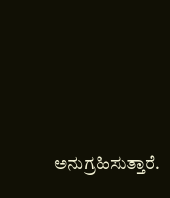ಅನುಗ್ರಹಿಸುತ್ತಾರೆ.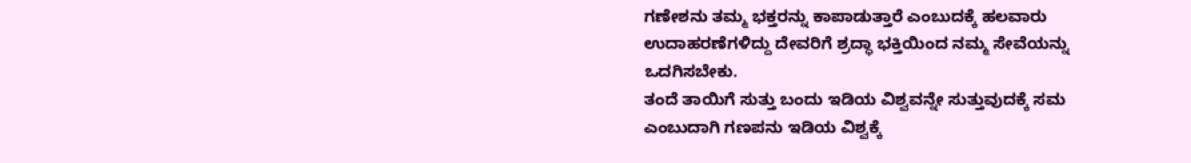ಗಣೇಶನು ತಮ್ಮ ಭಕ್ತರನ್ನು ಕಾಪಾಡುತ್ತಾರೆ ಎಂಬುದಕ್ಕೆ ಹಲವಾರು ಉದಾಹರಣೆಗಳಿದ್ದು ದೇವರಿಗೆ ಶ್ರದ್ಧಾ ಭಕ್ತಿಯಿಂದ ನಮ್ಮ ಸೇವೆಯನ್ನು ಒದಗಿಸಬೇಕು.
ತಂದೆ ತಾಯಿಗೆ ಸುತ್ತು ಬಂದು ಇಡಿಯ ವಿಶ್ವವನ್ನೇ ಸುತ್ತುವುದಕ್ಕೆ ಸಮ ಎಂಬುದಾಗಿ ಗಣಪನು ಇಡಿಯ ವಿಶ್ವಕ್ಕೆ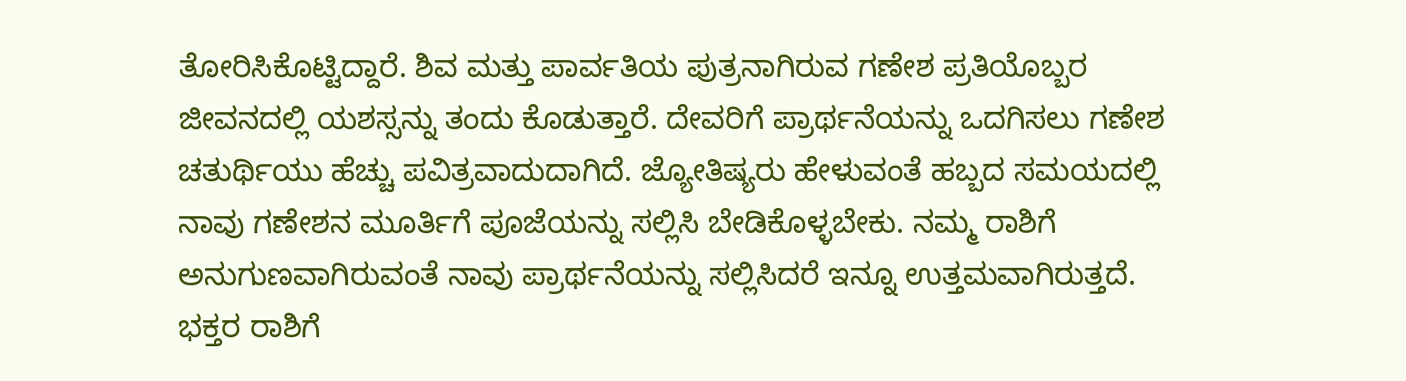ತೋರಿಸಿಕೊಟ್ಟಿದ್ದಾರೆ. ಶಿವ ಮತ್ತು ಪಾರ್ವತಿಯ ಪುತ್ರನಾಗಿರುವ ಗಣೇಶ ಪ್ರತಿಯೊಬ್ಬರ ಜೀವನದಲ್ಲಿ ಯಶಸ್ಸನ್ನು ತಂದು ಕೊಡುತ್ತಾರೆ. ದೇವರಿಗೆ ಪ್ರಾರ್ಥನೆಯನ್ನು ಒದಗಿಸಲು ಗಣೇಶ ಚತುರ್ಥಿಯು ಹೆಚ್ಚು ಪವಿತ್ರವಾದುದಾಗಿದೆ. ಜ್ಯೋತಿಷ್ಯರು ಹೇಳುವಂತೆ ಹಬ್ಬದ ಸಮಯದಲ್ಲಿ ನಾವು ಗಣೇಶನ ಮೂರ್ತಿಗೆ ಪೂಜೆಯನ್ನು ಸಲ್ಲಿಸಿ ಬೇಡಿಕೊಳ್ಳಬೇಕು. ನಮ್ಮ ರಾಶಿಗೆ ಅನುಗುಣವಾಗಿರುವಂತೆ ನಾವು ಪ್ರಾರ್ಥನೆಯನ್ನು ಸಲ್ಲಿಸಿದರೆ ಇನ್ನೂ ಉತ್ತಮವಾಗಿರುತ್ತದೆ. ಭಕ್ತರ ರಾಶಿಗೆ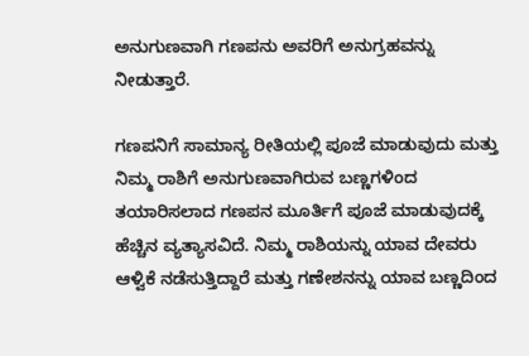ಅನುಗುಣವಾಗಿ ಗಣಪನು ಅವರಿಗೆ ಅನುಗ್ರಹವನ್ನು ನೀಡುತ್ತಾರೆ.

ಗಣಪನಿಗೆ ಸಾಮಾನ್ಯ ರೀತಿಯಲ್ಲಿ ಪೂಜೆ ಮಾಡುವುದು ಮತ್ತು ನಿಮ್ಮ ರಾಶಿಗೆ ಅನುಗುಣವಾಗಿರುವ ಬಣ್ಣಗಳಿಂದ ತಯಾರಿಸಲಾದ ಗಣಪನ ಮೂರ್ತಿಗೆ ಪೂಜೆ ಮಾಡುವುದಕ್ಕೆ ಹೆಚ್ಚಿನ ವ್ಯತ್ಯಾಸವಿದೆ. ನಿಮ್ಮ ರಾಶಿಯನ್ನು ಯಾವ ದೇವರು ಆಳ್ವಿಕೆ ನಡೆಸುತ್ತಿದ್ದಾರೆ ಮತ್ತು ಗಣೇಶನನ್ನು ಯಾವ ಬಣ್ಣದಿಂದ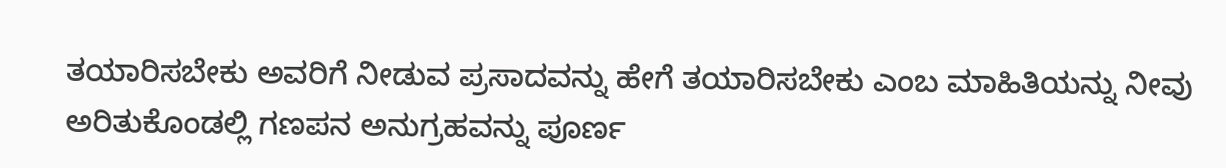ತಯಾರಿಸಬೇಕು ಅವರಿಗೆ ನೀಡುವ ಪ್ರಸಾದವನ್ನು ಹೇಗೆ ತಯಾರಿಸಬೇಕು ಎಂಬ ಮಾಹಿತಿಯನ್ನು ನೀವು ಅರಿತುಕೊಂಡಲ್ಲಿ ಗಣಪನ ಅನುಗ್ರಹವನ್ನು ಪೂರ್ಣ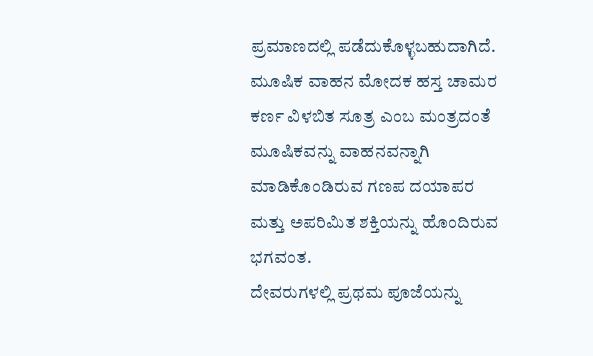ಪ್ರಮಾಣದಲ್ಲಿ ಪಡೆದುಕೊಳ್ಳಬಹುದಾಗಿದೆ. ಮೂಷಿಕ ವಾಹನ ಮೋದಕ ಹಸ್ತ ಚಾಮರ ಕರ್ಣ ವಿಳಬಿತ ಸೂತ್ರ ಎಂಬ ಮಂತ್ರದಂತೆ ಮೂಷಿಕವನ್ನು ವಾಹನವನ್ನಾಗಿ ಮಾಡಿಕೊಂಡಿರುವ ಗಣಪ ದಯಾಪರ ಮತ್ತು ಅಪರಿಮಿತ ಶಕ್ತಿಯನ್ನು ಹೊಂದಿರುವ ಭಗವಂತ.
ದೇವರುಗಳಲ್ಲಿ ಪ್ರಥಮ ಪೂಜೆಯನ್ನು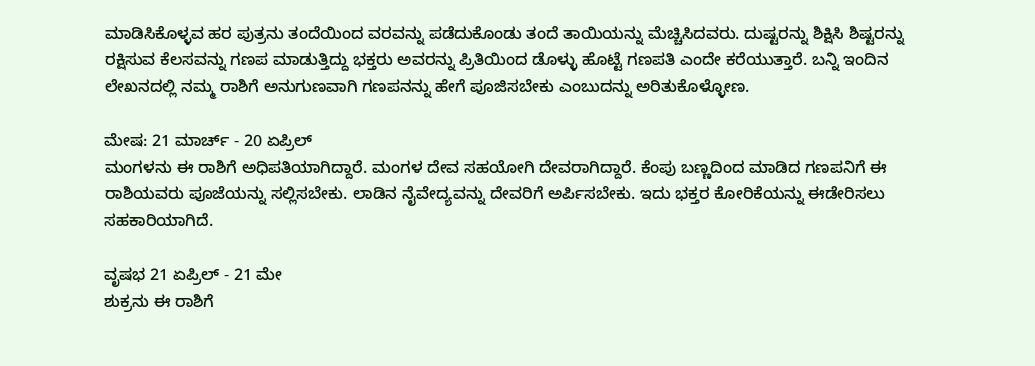ಮಾಡಿಸಿಕೊಳ್ಳವ ಹರ ಪುತ್ರನು ತಂದೆಯಿಂದ ವರವನ್ನು ಪಡೆದುಕೊಂಡು ತಂದೆ ತಾಯಿಯನ್ನು ಮೆಚ್ಚಿಸಿದವರು. ದುಷ್ಟರನ್ನು ಶಿಕ್ಷಿಸಿ ಶಿಷ್ಟರನ್ನು ರಕ್ಷಿಸುವ ಕೆಲಸವನ್ನು ಗಣಪ ಮಾಡುತ್ತಿದ್ದು ಭಕ್ತರು ಅವರನ್ನು ಪ್ರಿತಿಯಿಂದ ಡೊಳ್ಳು ಹೊಟ್ಟೆ ಗಣಪತಿ ಎಂದೇ ಕರೆಯುತ್ತಾರೆ. ಬನ್ನಿ ಇಂದಿನ ಲೇಖನದಲ್ಲಿ ನಮ್ಮ ರಾಶಿಗೆ ಅನುಗುಣವಾಗಿ ಗಣಪನನ್ನು ಹೇಗೆ ಪೂಜಿಸಬೇಕು ಎಂಬುದನ್ನು ಅರಿತುಕೊಳ್ಳೋಣ.

ಮೇಷ: 21 ಮಾರ್ಚ್ - 20 ಏಪ್ರಿಲ್
ಮಂಗಳನು ಈ ರಾಶಿಗೆ ಅಧಿಪತಿಯಾಗಿದ್ದಾರೆ. ಮಂಗಳ ದೇವ ಸಹಯೋಗಿ ದೇವರಾಗಿದ್ದಾರೆ. ಕೆಂಪು ಬಣ್ಣದಿಂದ ಮಾಡಿದ ಗಣಪನಿಗೆ ಈ ರಾಶಿಯವರು ಪೂಜೆಯನ್ನು ಸಲ್ಲಿಸಬೇಕು. ಲಾಡಿನ ನೈವೇದ್ಯವನ್ನು ದೇವರಿಗೆ ಅರ್ಪಿಸಬೇಕು. ಇದು ಭಕ್ತರ ಕೋರಿಕೆಯನ್ನು ಈಡೇರಿಸಲು ಸಹಕಾರಿಯಾಗಿದೆ.

ವೃಷಭ 21 ಏಪ್ರಿಲ್ - 21 ಮೇ
ಶುಕ್ರನು ಈ ರಾಶಿಗೆ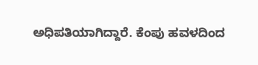ಅಧಿಪತಿಯಾಗಿದ್ದಾರೆ. ಕೆಂಪು ಹವಳದಿಂದ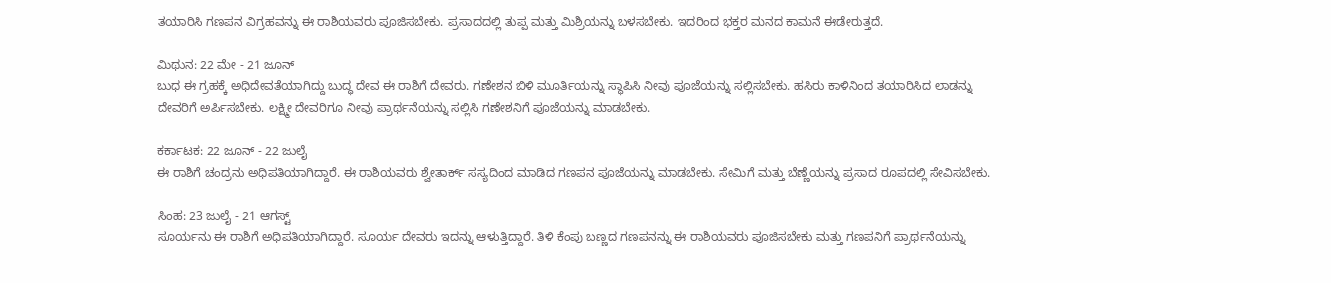ತಯಾರಿಸಿ ಗಣಪನ ವಿಗ್ರಹವನ್ನು ಈ ರಾಶಿಯವರು ಪೂಜಿಸಬೇಕು. ಪ್ರಸಾದದಲ್ಲಿ ತುಪ್ಪ ಮತ್ತು ಮಿಶ್ರಿಯನ್ನು ಬಳಸಬೇಕು. ಇದರಿಂದ ಭಕ್ತರ ಮನದ ಕಾಮನೆ ಈಡೇರುತ್ತದೆ.

ಮಿಥುನ: 22 ಮೇ - 21 ಜೂನ್
ಬುಧ ಈ ಗ್ರಹಕ್ಕೆ ಅಧಿದೇವತೆಯಾಗಿದ್ದು ಬುದ್ಧ ದೇವ ಈ ರಾಶಿಗೆ ದೇವರು. ಗಣೇಶನ ಬಿಳಿ ಮೂರ್ತಿಯನ್ನು ಸ್ಥಾಪಿಸಿ ನೀವು ಪೂಜೆಯನ್ನು ಸಲ್ಲಿಸಬೇಕು. ಹಸಿರು ಕಾಳಿನಿಂದ ತಯಾರಿಸಿದ ಲಾಡನ್ನು ದೇವರಿಗೆ ಅರ್ಪಿಸಬೇಕು. ಲಕ್ಷ್ಮೀ ದೇವರಿಗೂ ನೀವು ಪ್ರಾರ್ಥನೆಯನ್ನು ಸಲ್ಲಿಸಿ ಗಣೇಶನಿಗೆ ಪೂಜೆಯನ್ನು ಮಾಡಬೇಕು.

ಕರ್ಕಾಟಕ: 22 ಜೂನ್ - 22 ಜುಲೈ
ಈ ರಾಶಿಗೆ ಚಂದ್ರನು ಅಧಿಪತಿಯಾಗಿದ್ದಾರೆ. ಈ ರಾಶಿಯವರು ಶ್ವೇತಾರ್ಕ್ ಸಸ್ಯದಿಂದ ಮಾಡಿದ ಗಣಪನ ಪೂಜೆಯನ್ನು ಮಾಡಬೇಕು. ಸೇಮಿಗೆ ಮತ್ತು ಬೆಣ್ಣೆಯನ್ನು ಪ್ರಸಾದ ರೂಪದಲ್ಲಿ ಸೇವಿಸಬೇಕು.

ಸಿಂಹ: 23 ಜುಲೈ - 21 ಆಗಸ್ಟ್
ಸೂರ್ಯನು ಈ ರಾಶಿಗೆ ಅಧಿಪತಿಯಾಗಿದ್ದಾರೆ. ಸೂರ್ಯ ದೇವರು ಇದನ್ನು ಆಳುತ್ತಿದ್ದಾರೆ. ತಿಳಿ ಕೆಂಪು ಬಣ್ಣದ ಗಣಪನನ್ನು ಈ ರಾಶಿಯವರು ಪೂಜಿಸಬೇಕು ಮತ್ತು ಗಣಪನಿಗೆ ಪ್ರಾರ್ಥನೆಯನ್ನು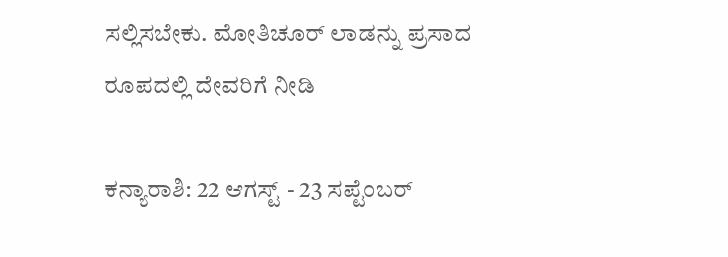ಸಲ್ಲಿಸಬೇಕು. ಮೋತಿಚೂರ್ ಲಾಡನ್ನು ಪ್ರಸಾದ ರೂಪದಲ್ಲಿ ದೇವರಿಗೆ ನೀಡಿ

ಕನ್ಯಾರಾಶಿ: 22 ಆಗಸ್ಟ್ - 23 ಸಪ್ಟೆಂಬರ್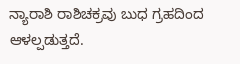ನ್ಯಾರಾಶಿ ರಾಶಿಚಕ್ರವು ಬುಧ ಗ್ರಹದಿಂದ ಆಳಲ್ಪಡುತ್ತದೆ.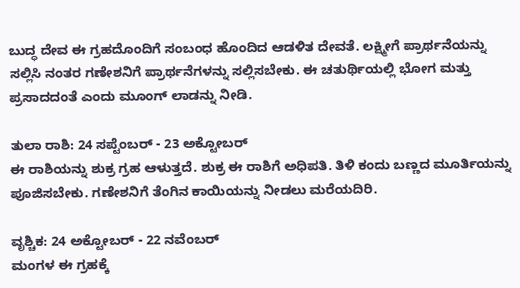ಬುದ್ಧ ದೇವ ಈ ಗ್ರಹದೊಂದಿಗೆ ಸಂಬಂಧ ಹೊಂದಿದ ಆಡಳಿತ ದೇವತೆ. ಲಕ್ಷ್ಮೀಗೆ ಪ್ರಾರ್ಥನೆಯನ್ನು ಸಲ್ಲಿಸಿ ನಂತರ ಗಣೇಶನಿಗೆ ಪ್ರಾರ್ಥನೆಗಳನ್ನು ಸಲ್ಲಿಸಬೇಕು. ಈ ಚತುರ್ಥಿಯಲ್ಲಿ ಭೋಗ ಮತ್ತು ಪ್ರಸಾದದಂತೆ ಎಂದು ಮೂಂಗ್ ಲಾಡನ್ನು ನೀಡಿ.

ತುಲಾ ರಾಶಿ: 24 ಸಪ್ಟೆಂಬರ್ - 23 ಅಕ್ಟೋಬರ್
ಈ ರಾಶಿಯನ್ನು ಶುಕ್ರ ಗ್ರಹ ಆಳುತ್ತದೆ. ಶುಕ್ರ ಈ ರಾಶಿಗೆ ಅಧಿಪತಿ. ತಿಳಿ ಕಂದು ಬಣ್ಣದ ಮೂರ್ತಿಯನ್ನು ಪೂಜಿಸಬೇಕು. ಗಣೇಶನಿಗೆ ತೆಂಗಿನ ಕಾಯಿಯನ್ನು ನೀಡಲು ಮರೆಯದಿರಿ.

ವೃಶ್ಚಿಕ: 24 ಅಕ್ಟೋಬರ್ - 22 ನವೆಂಬರ್
ಮಂಗಳ ಈ ಗ್ರಹಕ್ಕೆ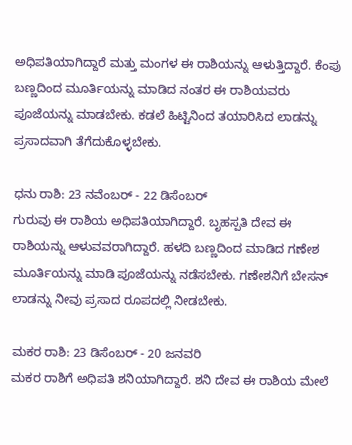ಅಧಿಪತಿಯಾಗಿದ್ದಾರೆ ಮತ್ತು ಮಂಗಳ ಈ ರಾಶಿಯನ್ನು ಆಳುತ್ತಿದ್ದಾರೆ. ಕೆಂಪು ಬಣ್ಣದಿಂದ ಮೂರ್ತಿಯನ್ನು ಮಾಡಿದ ನಂತರ ಈ ರಾಶಿಯವರು ಪೂಜೆಯನ್ನು ಮಾಡಬೇಕು. ಕಡಲೆ ಹಿಟ್ಟಿನಿಂದ ತಯಾರಿಸಿದ ಲಾಡನ್ನು ಪ್ರಸಾದವಾಗಿ ತೆಗೆದುಕೊಳ್ಳಬೇಕು.

ಧನು ರಾಶಿ: 23 ನವೆಂಬರ್ - 22 ಡಿಸೆಂಬರ್
ಗುರುವು ಈ ರಾಶಿಯ ಅಧಿಪತಿಯಾಗಿದ್ದಾರೆ. ಬೃಹಸ್ಪತಿ ದೇವ ಈ ರಾಶಿಯನ್ನು ಆಳುವವರಾಗಿದ್ದಾರೆ. ಹಳದಿ ಬಣ್ಣದಿಂದ ಮಾಡಿದ ಗಣೇಶ ಮೂರ್ತಿಯನ್ನು ಮಾಡಿ ಪೂಜೆಯನ್ನು ನಡೆಸಬೇಕು. ಗಣೇಶನಿಗೆ ಬೇಸನ್ ಲಾಡನ್ನು ನೀವು ಪ್ರಸಾದ ರೂಪದಲ್ಲಿ ನೀಡಬೇಕು.

ಮಕರ ರಾಶಿ: 23 ಡಿಸೆಂಬರ್ - 20 ಜನವರಿ
ಮಕರ ರಾಶಿಗೆ ಅಧಿಪತಿ ಶನಿಯಾಗಿದ್ದಾರೆ. ಶನಿ ದೇವ ಈ ರಾಶಿಯ ಮೇಲೆ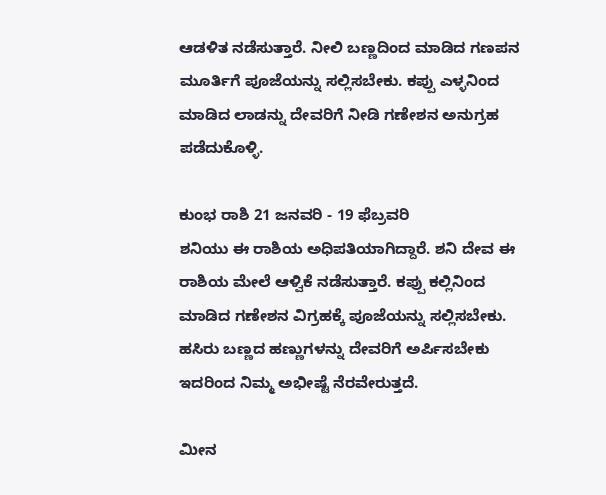ಆಡಳಿತ ನಡೆಸುತ್ತಾರೆ. ನೀಲಿ ಬಣ್ಣದಿಂದ ಮಾಡಿದ ಗಣಪನ ಮೂರ್ತಿಗೆ ಪೂಜೆಯನ್ನು ಸಲ್ಲಿಸಬೇಕು. ಕಪ್ಪು ಎಳ್ಳನಿಂದ ಮಾಡಿದ ಲಾಡನ್ನು ದೇವರಿಗೆ ನೀಡಿ ಗಣೇಶನ ಅನುಗ್ರಹ ಪಡೆದುಕೊಳ್ಳಿ.

ಕುಂಭ ರಾಶಿ 21 ಜನವರಿ - 19 ಫೆಬ್ರವರಿ
ಶನಿಯು ಈ ರಾಶಿಯ ಅಧಿಪತಿಯಾಗಿದ್ದಾರೆ. ಶನಿ ದೇವ ಈ ರಾಶಿಯ ಮೇಲೆ ಆಳ್ವಿಕೆ ನಡೆಸುತ್ತಾರೆ. ಕಪ್ಪು ಕಲ್ಲಿನಿಂದ ಮಾಡಿದ ಗಣೇಶನ ವಿಗ್ರಹಕ್ಕೆ ಪೂಜೆಯನ್ನು ಸಲ್ಲಿಸಬೇಕು. ಹಸಿರು ಬಣ್ಣದ ಹಣ್ಣುಗಳನ್ನು ದೇವರಿಗೆ ಅರ್ಪಿಸಬೇಕು ಇದರಿಂದ ನಿಮ್ಮ ಅಭೀಷ್ಟೆ ನೆರವೇರುತ್ತದೆ.

ಮೀನ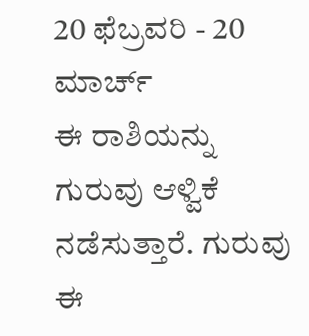20 ಫೆಬ್ರವರಿ - 20 ಮಾರ್ಚ್
ಈ ರಾಶಿಯನ್ನು ಗುರುವು ಆಳ್ವಿಕೆ ನಡೆಸುತ್ತಾರೆ. ಗುರುವು ಈ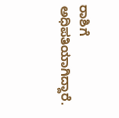ರಾಶಿಗೆ ಅಧಿಪತಿಯಾಗಿದ್ದಾರೆ.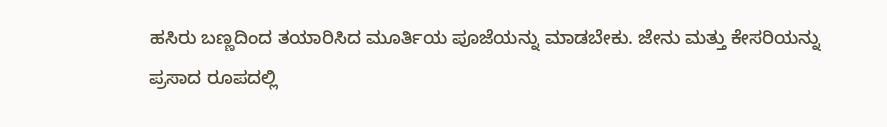ಹಸಿರು ಬಣ್ಣದಿಂದ ತಯಾರಿಸಿದ ಮೂರ್ತಿಯ ಪೂಜೆಯನ್ನು ಮಾಡಬೇಕು. ಜೇನು ಮತ್ತು ಕೇಸರಿಯನ್ನು ಪ್ರಸಾದ ರೂಪದಲ್ಲಿ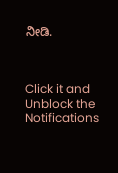ನೀಡಿ.



Click it and Unblock the Notifications